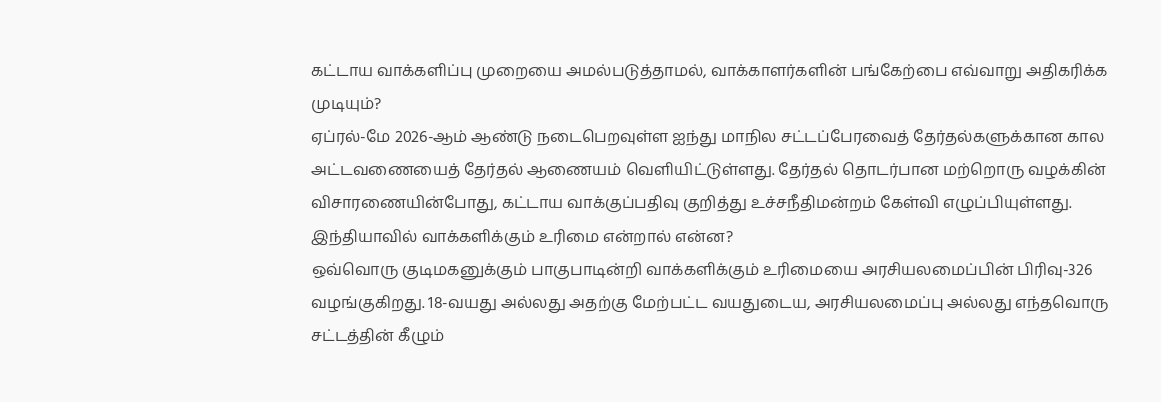கட்டாய வாக்களிப்பு முறையை அமல்படுத்தாமல், வாக்காளர்களின் பங்கேற்பை எவ்வாறு அதிகரிக்க முடியும்?
ஏப்ரல்-மே 2026-ஆம் ஆண்டு நடைபெறவுள்ள ஐந்து மாநில சட்டப்பேரவைத் தேர்தல்களுக்கான கால அட்டவணையைத் தேர்தல் ஆணையம் வெளியிட்டுள்ளது. தேர்தல் தொடர்பான மற்றொரு வழக்கின் விசாரணையின்போது, கட்டாய வாக்குப்பதிவு குறித்து உச்சநீதிமன்றம் கேள்வி எழுப்பியுள்ளது.
இந்தியாவில் வாக்களிக்கும் உரிமை என்றால் என்ன?
ஒவ்வொரு குடிமகனுக்கும் பாகுபாடின்றி வாக்களிக்கும் உரிமையை அரசியலமைப்பின் பிரிவு-326 வழங்குகிறது. 18-வயது அல்லது அதற்கு மேற்பட்ட வயதுடைய, அரசியலமைப்பு அல்லது எந்தவொரு சட்டத்தின் கீழும்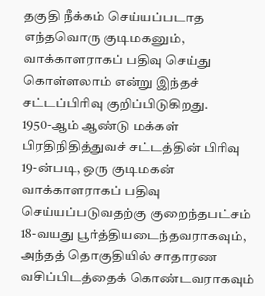தகுதி நீக்கம் செய்யப்படாத எந்தவொரு குடிமகனும், வாக்காளராகப் பதிவு செய்து கொள்ளலாம் என்று இந்தச் சட்டப்பிரிவு குறிப்பிடுகிறது.
1950-ஆம் ஆண்டு மக்கள் பிரதிநிதித்துவச் சட்டத்தின் பிரிவு 19-ன்படி, ஒரு குடிமகன் வாக்காளராகப் பதிவு செய்யப்படுவதற்கு குறைந்தபட்சம் 18-வயது பூர்த்தியடைந்தவராகவும், அந்தத் தொகுதியில் சாதாரண வசிப்பிடத்தைக் கொண்டவராகவும்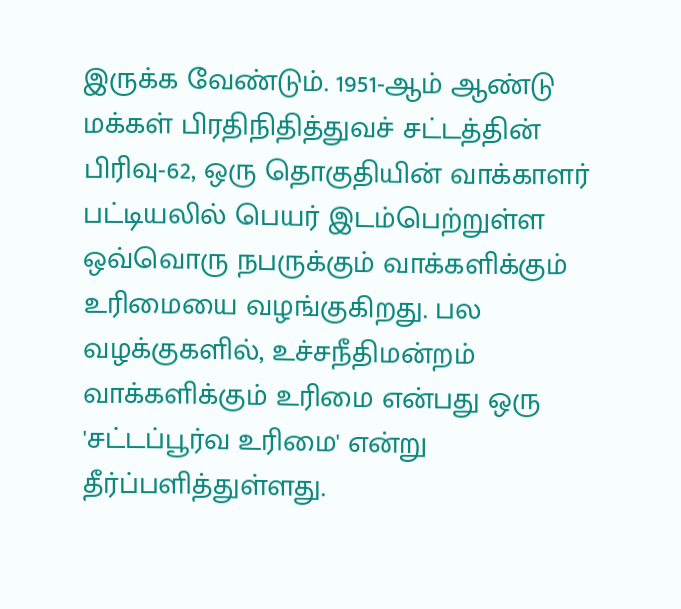இருக்க வேண்டும். 1951-ஆம் ஆண்டு மக்கள் பிரதிநிதித்துவச் சட்டத்தின் பிரிவு-62, ஒரு தொகுதியின் வாக்காளர் பட்டியலில் பெயர் இடம்பெற்றுள்ள ஒவ்வொரு நபருக்கும் வாக்களிக்கும் உரிமையை வழங்குகிறது. பல வழக்குகளில், உச்சநீதிமன்றம் வாக்களிக்கும் உரிமை என்பது ஒரு 'சட்டப்பூர்வ உரிமை' என்று தீர்ப்பளித்துள்ளது.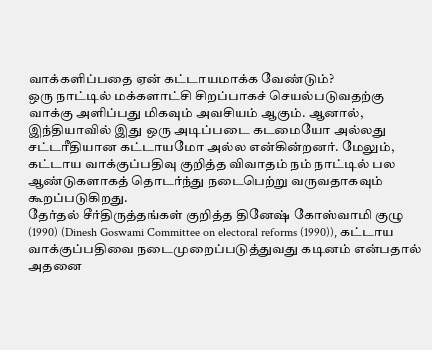வாக்களிப்பதை ஏன் கட்டாயமாக்க வேண்டும்?
ஒரு நாட்டில் மக்களாட்சி சிறப்பாகச் செயல்படுவதற்கு வாக்கு அளிப்பது மிகவும் அவசியம் ஆகும். ஆனால், இந்தியாவில் இது ஒரு அடிப்படை கடமையோ அல்லது சட்டரீதியான கட்டாயமோ அல்ல என்கின்றனர். மேலும், கட்டாய வாக்குப்பதிவு குறித்த விவாதம் நம் நாட்டில் பல ஆண்டுகளாகத் தொடர்ந்து நடைபெற்று வருவதாகவும் கூறப்படுகிறது.
தேர்தல் சீர்திருத்தங்கள் குறித்த தினேஷ் கோஸ்வாமி குழு (1990) (Dinesh Goswami Committee on electoral reforms (1990)), கட்டாய வாக்குப்பதிவை நடைமுறைப்படுத்துவது கடினம் என்பதால் அதனை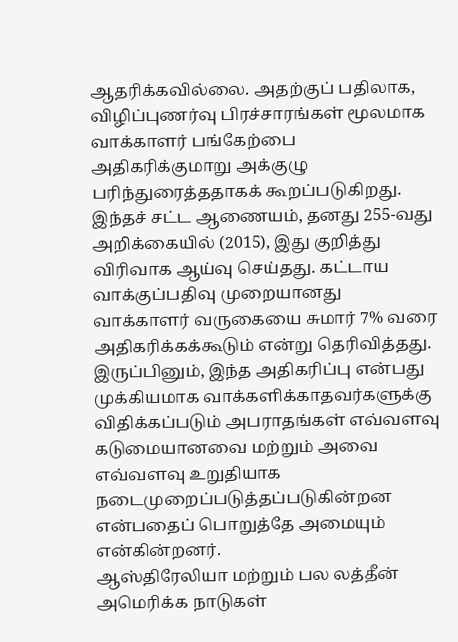ஆதரிக்கவில்லை. அதற்குப் பதிலாக, விழிப்புணர்வு பிரச்சாரங்கள் மூலமாக வாக்காளர் பங்கேற்பை அதிகரிக்குமாறு அக்குழு பரிந்துரைத்ததாகக் கூறப்படுகிறது.
இந்தச் சட்ட ஆணையம், தனது 255-வது அறிக்கையில் (2015), இது குறித்து விரிவாக ஆய்வு செய்தது. கட்டாய வாக்குப்பதிவு முறையானது வாக்காளர் வருகையை சுமார் 7% வரை அதிகரிக்கக்கூடும் என்று தெரிவித்தது. இருப்பினும், இந்த அதிகரிப்பு என்பது முக்கியமாக வாக்களிக்காதவர்களுக்கு விதிக்கப்படும் அபராதங்கள் எவ்வளவு கடுமையானவை மற்றும் அவை எவ்வளவு உறுதியாக நடைமுறைப்படுத்தப்படுகின்றன என்பதைப் பொறுத்தே அமையும் என்கின்றனர்.
ஆஸ்திரேலியா மற்றும் பல லத்தீன் அமெரிக்க நாடுகள்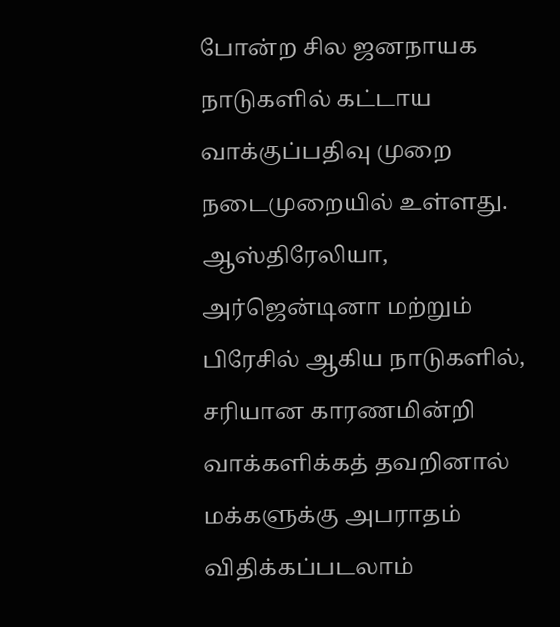போன்ற சில ஜனநாயக நாடுகளில் கட்டாய வாக்குப்பதிவு முறை நடைமுறையில் உள்ளது. ஆஸ்திரேலியா, அர்ஜென்டினா மற்றும் பிரேசில் ஆகிய நாடுகளில், சரியான காரணமின்றி வாக்களிக்கத் தவறினால் மக்களுக்கு அபராதம் விதிக்கப்படலாம்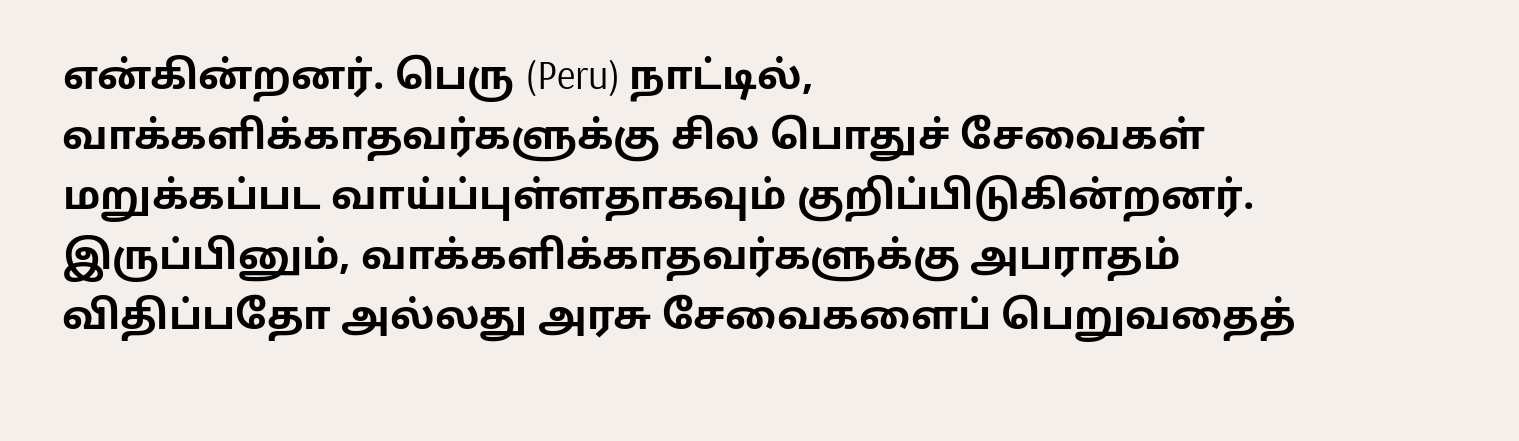என்கின்றனர். பெரு (Peru) நாட்டில், வாக்களிக்காதவர்களுக்கு சில பொதுச் சேவைகள் மறுக்கப்பட வாய்ப்புள்ளதாகவும் குறிப்பிடுகின்றனர்.
இருப்பினும், வாக்களிக்காதவர்களுக்கு அபராதம் விதிப்பதோ அல்லது அரசு சேவைகளைப் பெறுவதைத்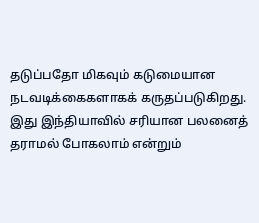தடுப்பதோ மிகவும் கடுமையான நடவடிக்கைகளாகக் கருதப்படுகிறது. இது இந்தியாவில் சரியான பலனைத் தராமல் போகலாம் என்றும்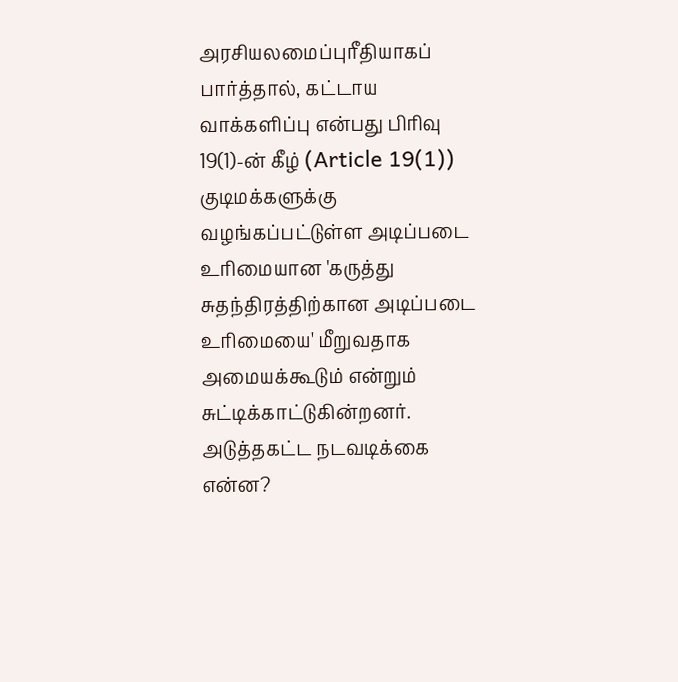அரசியலமைப்புரீதியாகப் பார்த்தால், கட்டாய வாக்களிப்பு என்பது பிரிவு 19(1)-ன் கீழ் (Article 19(1)) குடிமக்களுக்கு வழங்கப்பட்டுள்ள அடிப்படை உரிமையான 'கருத்து சுதந்திரத்திற்கான அடிப்படை உரிமையை' மீறுவதாக அமையக்கூடும் என்றும் சுட்டிக்காட்டுகின்றனர்.
அடுத்தகட்ட நடவடிக்கை என்ன?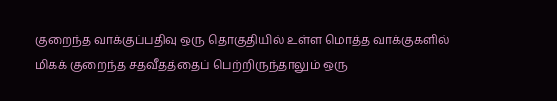குறைந்த வாக்குப்பதிவு ஒரு தொகுதியில் உள்ள மொத்த வாக்குகளில் மிகக் குறைந்த சதவீதத்தைப் பெற்றிருந்தாலும் ஒரு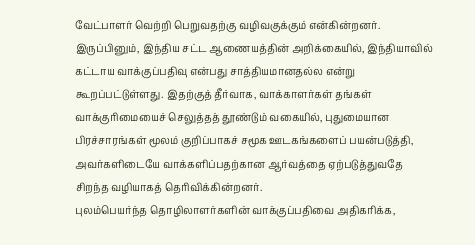வேட்பாளர் வெற்றி பெறுவதற்கு வழிவகுக்கும் என்கின்றனர்.
இருப்பினும், இந்திய சட்ட ஆணையத்தின் அறிக்கையில், இந்தியாவில் கட்டாய வாக்குப்பதிவு என்பது சாத்தியமானதல்ல என்று கூறப்பட்டுள்ளது. இதற்குத் தீர்வாக, வாக்காளர்கள் தங்கள் வாக்குரிமையைச் செலுத்தத் தூண்டும் வகையில், புதுமையான பிரச்சாரங்கள் மூலம் குறிப்பாகச் சமூக ஊடகங்களைப் பயன்படுத்தி, அவர்களிடையே வாக்களிப்பதற்கான ஆர்வத்தை ஏற்படுத்துவதே சிறந்த வழியாகத் தெரிவிக்கின்றனர்.
புலம்பெயர்ந்த தொழிலாளர்களின் வாக்குப்பதிவை அதிகரிக்க,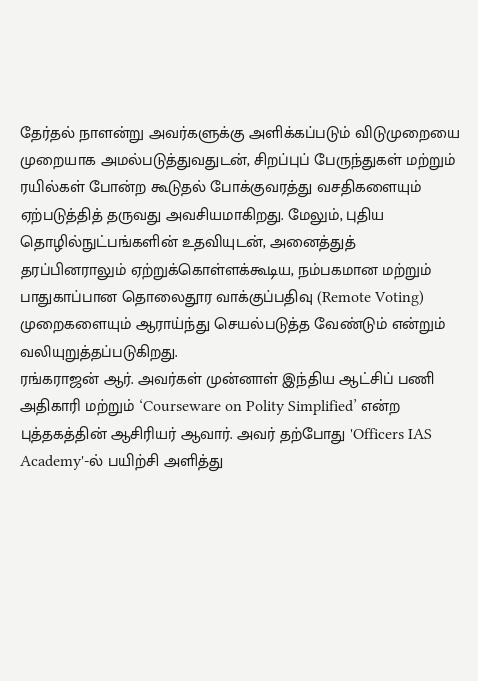தேர்தல் நாளன்று அவர்களுக்கு அளிக்கப்படும் விடுமுறையை முறையாக அமல்படுத்துவதுடன், சிறப்புப் பேருந்துகள் மற்றும் ரயில்கள் போன்ற கூடுதல் போக்குவரத்து வசதிகளையும் ஏற்படுத்தித் தருவது அவசியமாகிறது. மேலும், புதிய தொழில்நுட்பங்களின் உதவியுடன், அனைத்துத் தரப்பினராலும் ஏற்றுக்கொள்ளக்கூடிய, நம்பகமான மற்றும் பாதுகாப்பான தொலைதூர வாக்குப்பதிவு (Remote Voting) முறைகளையும் ஆராய்ந்து செயல்படுத்த வேண்டும் என்றும் வலியுறுத்தப்படுகிறது.
ரங்கராஜன் ஆர். அவர்கள் முன்னாள் இந்திய ஆட்சிப் பணி அதிகாரி மற்றும் ‘Courseware on Polity Simplified’ என்ற புத்தகத்தின் ஆசிரியர் ஆவார். அவர் தற்போது 'Officers IAS Academy'-ல் பயிற்சி அளித்து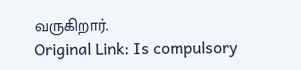வருகிறார்.
Original Link: Is compulsory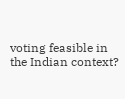voting feasible in the Indian context?